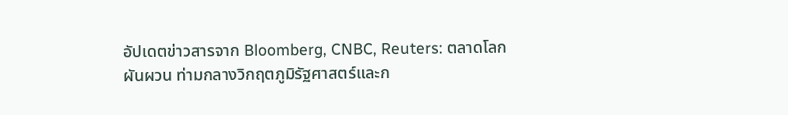อัปเดตข่าวสารจาก Bloomberg, CNBC, Reuters: ตลาดโลกผันผวน ท่ามกลางวิกฤตภูมิรัฐศาสตร์และก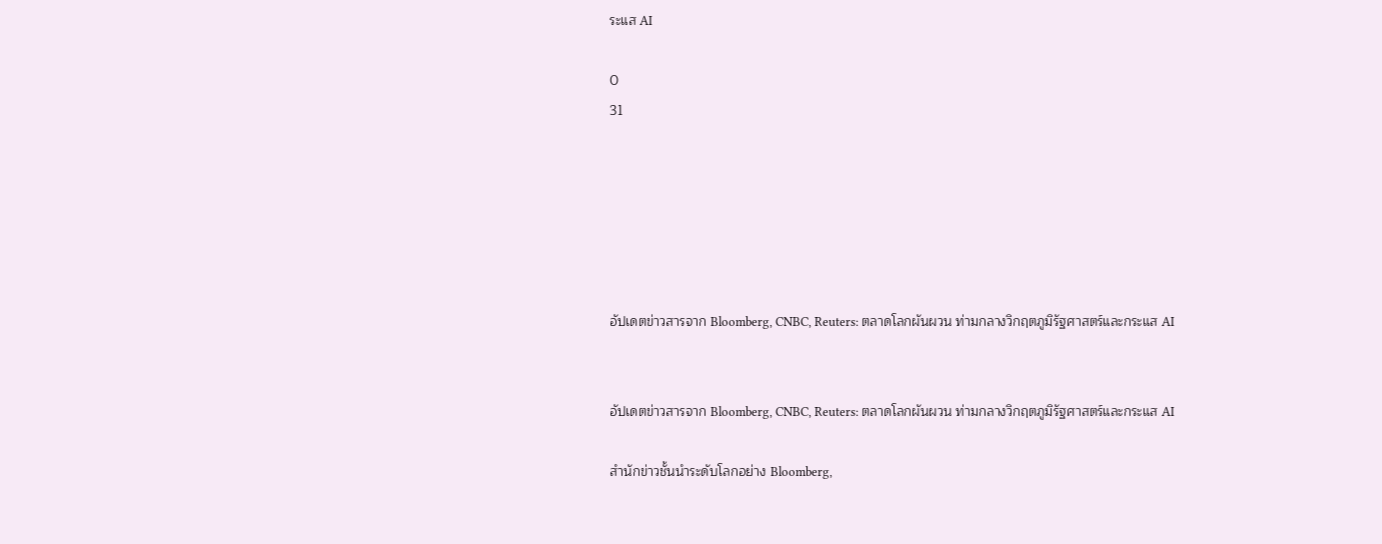ระแส AI

0
31






อัปเดตข่าวสารจาก Bloomberg, CNBC, Reuters: ตลาดโลกผันผวน ท่ามกลางวิกฤตภูมิรัฐศาสตร์และกระแส AI


อัปเดตข่าวสารจาก Bloomberg, CNBC, Reuters: ตลาดโลกผันผวน ท่ามกลางวิกฤตภูมิรัฐศาสตร์และกระแส AI

สำนักข่าวชั้นนำระดับโลกอย่าง Bloomberg,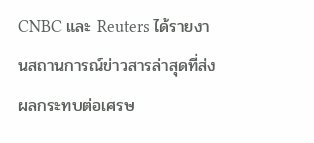CNBC และ Reuters ได้รายงานสถานการณ์ข่าวสารล่าสุดที่ส่งผลกระทบต่อเศรษ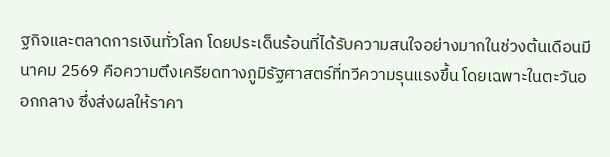ฐกิจและตลาดการเงินทั่วโลก โดยประเด็นร้อนที่ได้รับความสนใจอย่างมากในช่วงต้นเดือนมีนาคม 2569 คือความตึงเครียดทางภูมิรัฐศาสตร์ที่ทวีความรุนแรงขึ้น โดยเฉพาะในตะวันออกกลาง ซึ่งส่งผลให้ราคา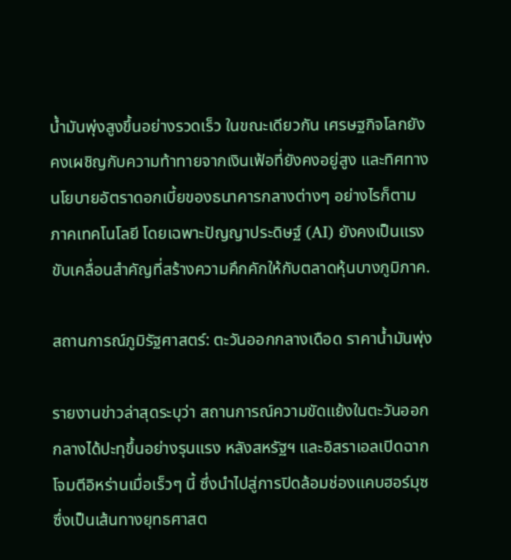น้ำมันพุ่งสูงขึ้นอย่างรวดเร็ว ในขณะเดียวกัน เศรษฐกิจโลกยังคงเผชิญกับความท้าทายจากเงินเฟ้อที่ยังคงอยู่สูง และทิศทางนโยบายอัตราดอกเบี้ยของธนาคารกลางต่างๆ อย่างไรก็ตาม ภาคเทคโนโลยี โดยเฉพาะปัญญาประดิษฐ์ (AI) ยังคงเป็นแรงขับเคลื่อนสำคัญที่สร้างความคึกคักให้กับตลาดหุ้นบางภูมิภาค.

สถานการณ์ภูมิรัฐศาสตร์: ตะวันออกกลางเดือด ราคาน้ำมันพุ่ง

รายงานข่าวล่าสุดระบุว่า สถานการณ์ความขัดแย้งในตะวันออกกลางได้ปะทุขึ้นอย่างรุนแรง หลังสหรัฐฯ และอิสราเอลเปิดฉากโจมตีอิหร่านเมื่อเร็วๆ นี้ ซึ่งนำไปสู่การปิดล้อมช่องแคบฮอร์มุซ ซึ่งเป็นเส้นทางยุทธศาสต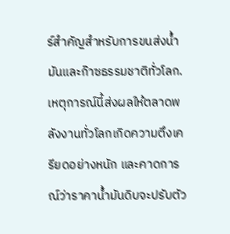ร์สำคัญสำหรับการขนส่งน้ำมันและก๊าซธรรมชาติทั่วโลก. เหตุการณ์นี้ส่งผลให้ตลาดพลังงานทั่วโลกเกิดความตึงเครียดอย่างหนัก และคาดการณ์ว่าราคาน้ำมันดิบจะปรับตัว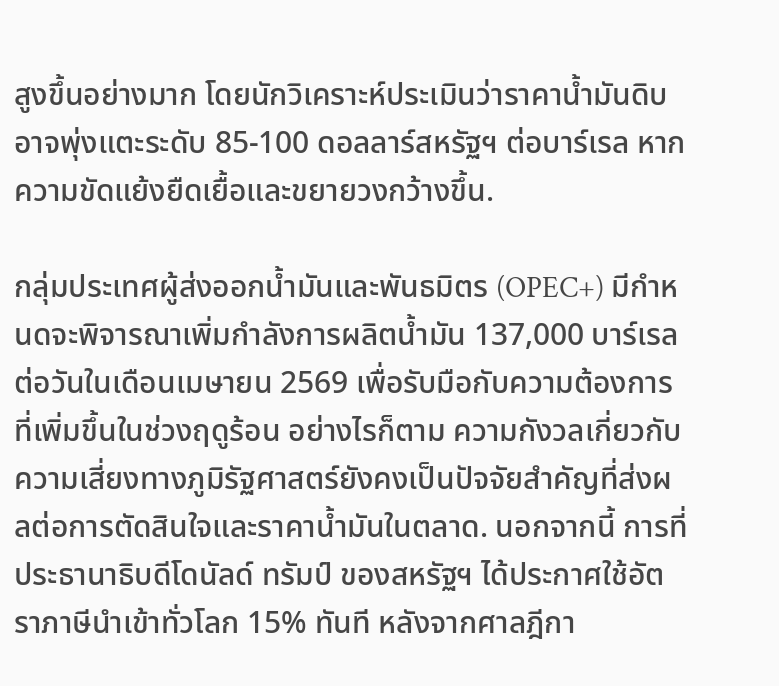สูงขึ้นอย่างมาก โดยนักวิเคราะห์ประเมินว่าราคาน้ำมันดิบอาจพุ่งแตะระดับ 85-100 ดอลลาร์สหรัฐฯ ต่อบาร์เรล หากความขัดแย้งยืดเยื้อและขยายวงกว้างขึ้น.

กลุ่มประเทศผู้ส่งออกน้ำมันและพันธมิตร (OPEC+) มีกำหนดจะพิจารณาเพิ่มกำลังการผลิตน้ำมัน 137,000 บาร์เรลต่อวันในเดือนเมษายน 2569 เพื่อรับมือกับความต้องการที่เพิ่มขึ้นในช่วงฤดูร้อน อย่างไรก็ตาม ความกังวลเกี่ยวกับความเสี่ยงทางภูมิรัฐศาสตร์ยังคงเป็นปัจจัยสำคัญที่ส่งผลต่อการตัดสินใจและราคาน้ำมันในตลาด. นอกจากนี้ การที่ประธานาธิบดีโดนัลด์ ทรัมป์ ของสหรัฐฯ ได้ประกาศใช้อัตราภาษีนำเข้าทั่วโลก 15% ทันที หลังจากศาลฎีกา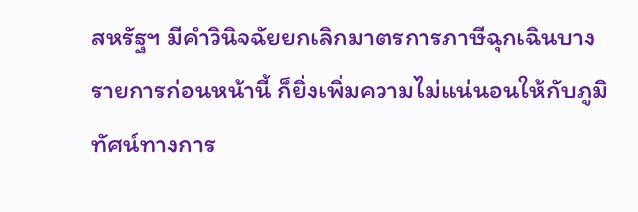สหรัฐฯ มีคำวินิจฉัยยกเลิกมาตรการภาษีฉุกเฉินบางรายการก่อนหน้านี้ ก็ยิ่งเพิ่มความไม่แน่นอนให้กับภูมิทัศน์ทางการ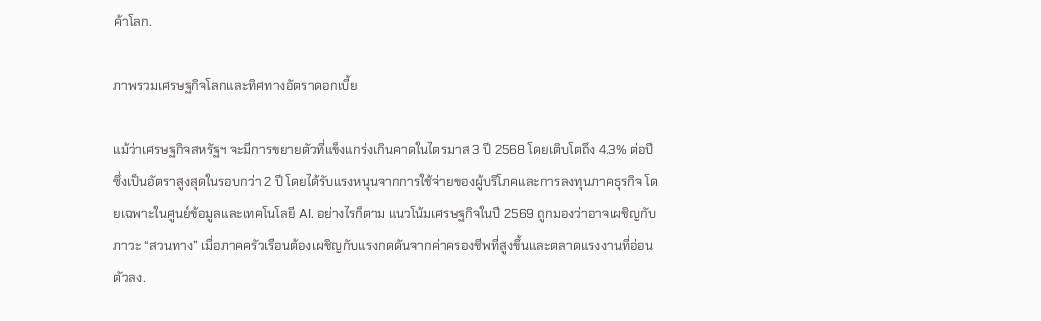ค้าโลก.

ภาพรวมเศรษฐกิจโลกและทิศทางอัตราดอกเบี้ย

แม้ว่าเศรษฐกิจสหรัฐฯ จะมีการขยายตัวที่แข็งแกร่งเกินคาดในไตรมาส 3 ปี 2568 โดยเติบโตถึง 4.3% ต่อปี ซึ่งเป็นอัตราสูงสุดในรอบกว่า 2 ปี โดยได้รับแรงหนุนจากการใช้จ่ายของผู้บริโภคและการลงทุนภาคธุรกิจ โดยเฉพาะในศูนย์ข้อมูลและเทคโนโลยี AI. อย่างไรก็ตาม แนวโน้มเศรษฐกิจในปี 2569 ถูกมองว่าอาจเผชิญกับภาวะ “สวนทาง” เมื่อภาคครัวเรือนต้องเผชิญกับแรงกดดันจากค่าครองชีพที่สูงขึ้นและตลาดแรงงานที่อ่อนตัวลง.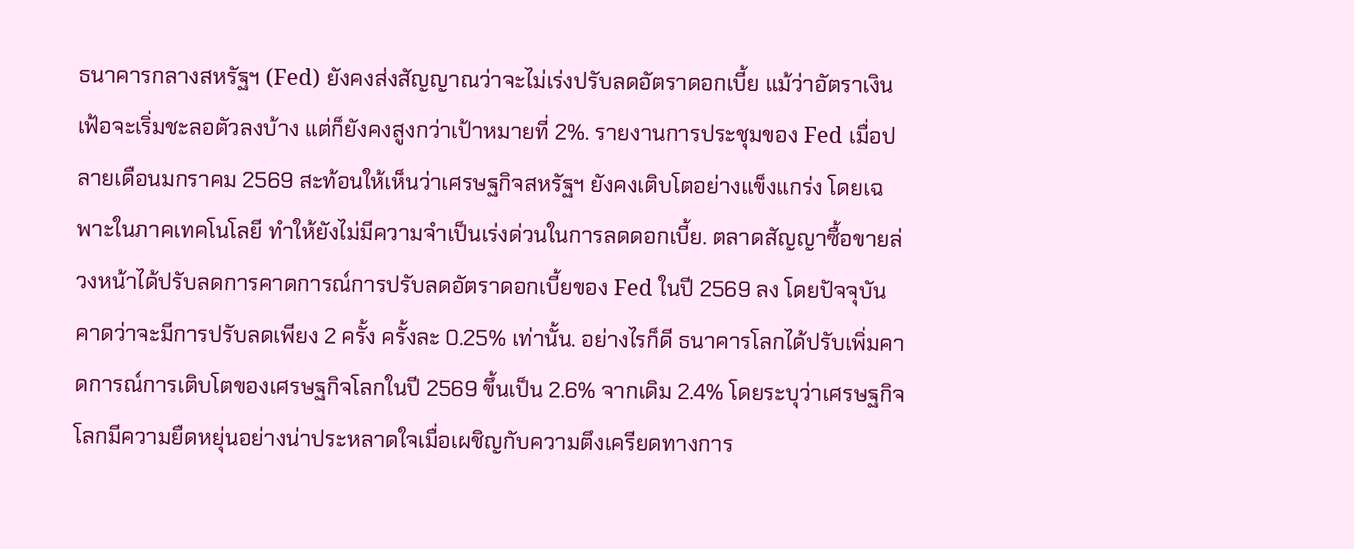ธนาคารกลางสหรัฐฯ (Fed) ยังคงส่งสัญญาณว่าจะไม่เร่งปรับลดอัตราดอกเบี้ย แม้ว่าอัตราเงินเฟ้อจะเริ่มชะลอตัวลงบ้าง แต่ก็ยังคงสูงกว่าเป้าหมายที่ 2%. รายงานการประชุมของ Fed เมื่อปลายเดือนมกราคม 2569 สะท้อนให้เห็นว่าเศรษฐกิจสหรัฐฯ ยังคงเติบโตอย่างแข็งแกร่ง โดยเฉพาะในภาคเทคโนโลยี ทำให้ยังไม่มีความจำเป็นเร่งด่วนในการลดดอกเบี้ย. ตลาดสัญญาซื้อขายล่วงหน้าได้ปรับลดการคาดการณ์การปรับลดอัตราดอกเบี้ยของ Fed ในปี 2569 ลง โดยปัจจุบันคาดว่าจะมีการปรับลดเพียง 2 ครั้ง ครั้งละ 0.25% เท่านั้น. อย่างไรก็ดี ธนาคารโลกได้ปรับเพิ่มคาดการณ์การเติบโตของเศรษฐกิจโลกในปี 2569 ขึ้นเป็น 2.6% จากเดิม 2.4% โดยระบุว่าเศรษฐกิจโลกมีความยืดหยุ่นอย่างน่าประหลาดใจเมื่อเผชิญกับความตึงเครียดทางการ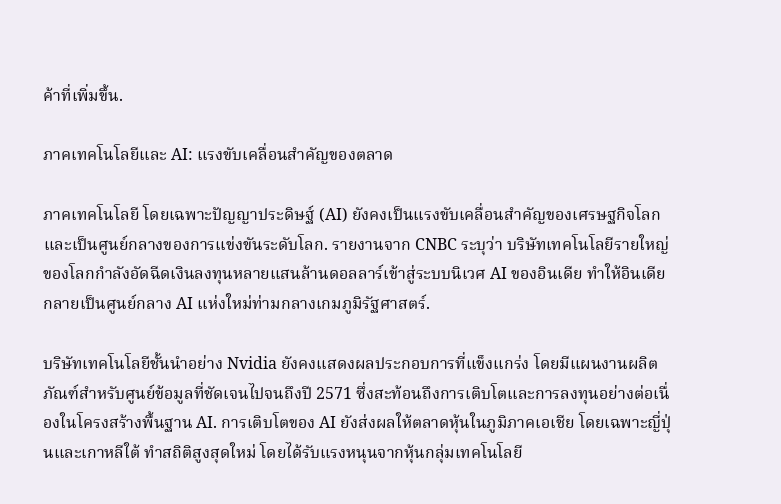ค้าที่เพิ่มขึ้น.

ภาคเทคโนโลยีและ AI: แรงขับเคลื่อนสำคัญของตลาด

ภาคเทคโนโลยี โดยเฉพาะปัญญาประดิษฐ์ (AI) ยังคงเป็นแรงขับเคลื่อนสำคัญของเศรษฐกิจโลกและเป็นศูนย์กลางของการแข่งขันระดับโลก. รายงานจาก CNBC ระบุว่า บริษัทเทคโนโลยีรายใหญ่ของโลกกำลังอัดฉีดเงินลงทุนหลายแสนล้านดอลลาร์เข้าสู่ระบบนิเวศ AI ของอินเดีย ทำให้อินเดียกลายเป็นศูนย์กลาง AI แห่งใหม่ท่ามกลางเกมภูมิรัฐศาสตร์.

บริษัทเทคโนโลยีชั้นนำอย่าง Nvidia ยังคงแสดงผลประกอบการที่แข็งแกร่ง โดยมีแผนงานผลิตภัณฑ์สำหรับศูนย์ข้อมูลที่ชัดเจนไปจนถึงปี 2571 ซึ่งสะท้อนถึงการเติบโตและการลงทุนอย่างต่อเนื่องในโครงสร้างพื้นฐาน AI. การเติบโตของ AI ยังส่งผลให้ตลาดหุ้นในภูมิภาคเอเชีย โดยเฉพาะญี่ปุ่นและเกาหลีใต้ ทำสถิติสูงสุดใหม่ โดยได้รับแรงหนุนจากหุ้นกลุ่มเทคโนโลยี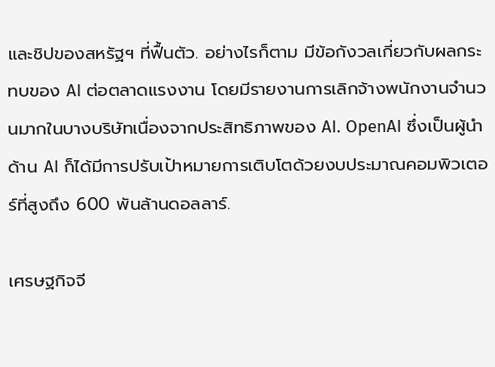และชิปของสหรัฐฯ ที่ฟื้นตัว. อย่างไรก็ตาม มีข้อกังวลเกี่ยวกับผลกระทบของ AI ต่อตลาดแรงงาน โดยมีรายงานการเลิกจ้างพนักงานจำนวนมากในบางบริษัทเนื่องจากประสิทธิภาพของ AI. OpenAI ซึ่งเป็นผู้นำด้าน AI ก็ได้มีการปรับเป้าหมายการเติบโตด้วยงบประมาณคอมพิวเตอร์ที่สูงถึง 600 พันล้านดอลลาร์.

เศรษฐกิจจี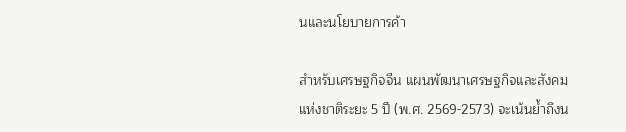นและนโยบายการค้า

สำหรับเศรษฐกิจจีน แผนพัฒนาเศรษฐกิจและสังคมแห่งชาติระยะ 5 ปี (พ.ศ. 2569-2573) จะเน้นย้ำถึงน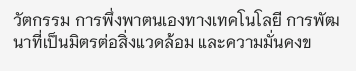วัตกรรม การพึ่งพาตนเองทางเทคโนโลยี การพัฒนาที่เป็นมิตรต่อสิ่งแวดล้อม และความมั่นคงข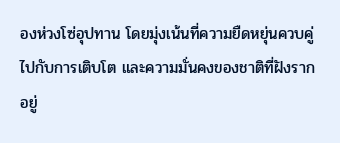องห่วงโซ่อุปทาน โดยมุ่งเน้นที่ความยืดหยุ่นควบคู่ไปกับการเติบโต และความมั่นคงของชาติที่ฝังรากอยู่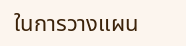ในการวางแผน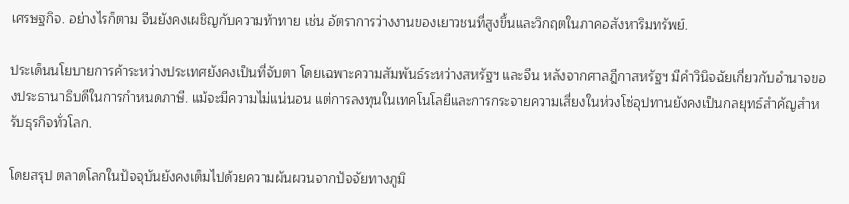เศรษฐกิจ. อย่างไรก็ตาม จีนยังคงเผชิญกับความท้าทาย เช่น อัตราการว่างงานของเยาวชนที่สูงขึ้นและวิกฤตในภาคอสังหาริมทรัพย์.

ประเด็นนโยบายการค้าระหว่างประเทศยังคงเป็นที่จับตา โดยเฉพาะความสัมพันธ์ระหว่างสหรัฐฯ และจีน หลังจากศาลฎีกาสหรัฐฯ มีคำวินิจฉัยเกี่ยวกับอำนาจของประธานาธิบดีในการกำหนดภาษี. แม้จะมีความไม่แน่นอน แต่การลงทุนในเทคโนโลยีและการกระจายความเสี่ยงในห่วงโซ่อุปทานยังคงเป็นกลยุทธ์สำคัญสำหรับธุรกิจทั่วโลก.

โดยสรุป ตลาดโลกในปัจจุบันยังคงเต็มไปด้วยความผันผวนจากปัจจัยทางภูมิ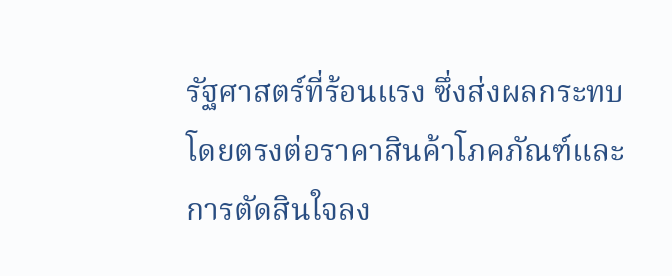รัฐศาสตร์ที่ร้อนแรง ซึ่งส่งผลกระทบโดยตรงต่อราคาสินค้าโภคภัณฑ์และการตัดสินใจลง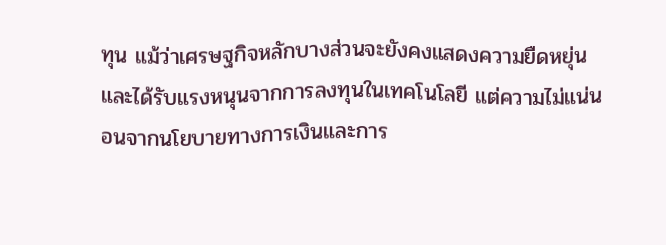ทุน แม้ว่าเศรษฐกิจหลักบางส่วนจะยังคงแสดงความยืดหยุ่นและได้รับแรงหนุนจากการลงทุนในเทคโนโลยี แต่ความไม่แน่นอนจากนโยบายทางการเงินและการ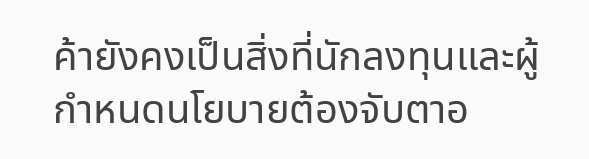ค้ายังคงเป็นสิ่งที่นักลงทุนและผู้กำหนดนโยบายต้องจับตาอ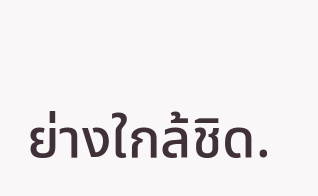ย่างใกล้ชิด.